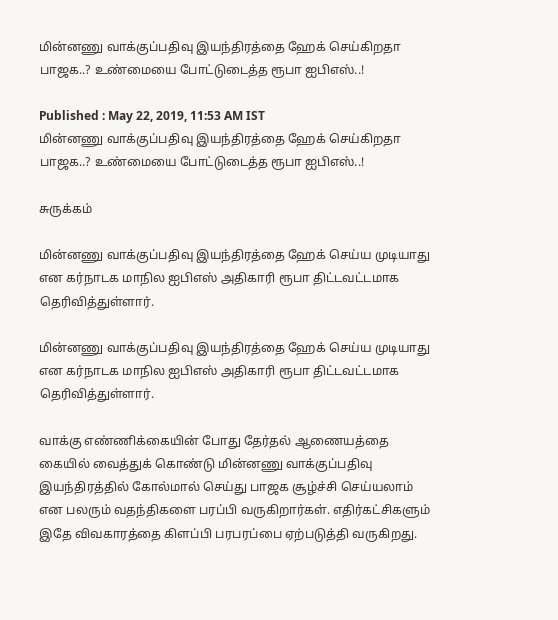மின்னணு வாக்குப்பதிவு இயந்திரத்தை ஹேக் செய்கிறதா பாஜக..? உண்மையை போட்டுடைத்த ரூபா ஐபிஎஸ்..!

Published : May 22, 2019, 11:53 AM IST
மின்னணு வாக்குப்பதிவு இயந்திரத்தை ஹேக் செய்கிறதா பாஜக..? உண்மையை போட்டுடைத்த ரூபா ஐபிஎஸ்..!

சுருக்கம்

மின்னணு வாக்குப்பதிவு இயந்திரத்தை ஹேக் செய்ய முடியாது என கர்நாடக மாநில ஐபிஎஸ் அதிகாரி ரூபா திட்டவட்டமாக தெரிவித்துள்ளார்.

மின்னணு வாக்குப்பதிவு இயந்திரத்தை ஹேக் செய்ய முடியாது என கர்நாடக மாநில ஐபிஎஸ் அதிகாரி ரூபா திட்டவட்டமாக தெரிவித்துள்ளார்.

வாக்கு எண்ணிக்கையின் போது தேர்தல் ஆணையத்தை கையில் வைத்துக் கொண்டு மின்னணு வாக்குப்பதிவு இயந்திரத்தில் கோல்மால் செய்து பாஜக சூழ்ச்சி செய்யலாம் என பலரும் வதந்திகளை பரப்பி வருகிறார்கள். எதிர்கட்சிகளும் இதே விவகாரத்தை கிளப்பி பரபரப்பை ஏற்படுத்தி வருகிறது.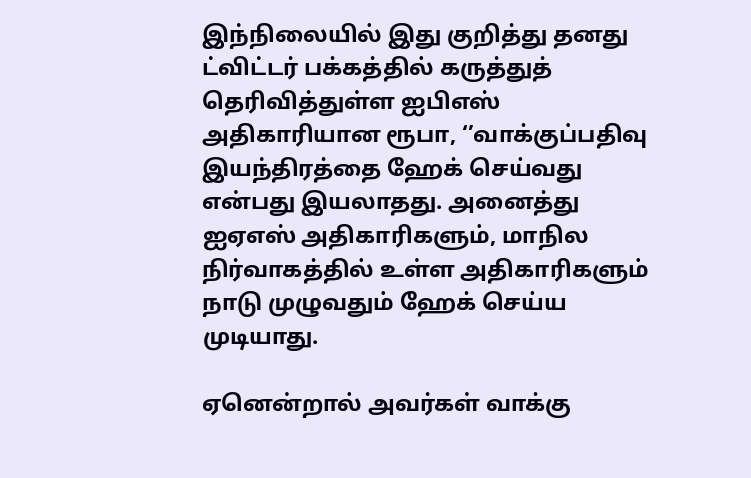இந்நிலையில் இது குறித்து தனது ட்விட்டர் பக்கத்தில் கருத்துத் தெரிவித்துள்ள ஐபிஎஸ் அதிகாரியான ரூபா, ‘’வாக்குப்பதிவு இயந்திரத்தை ஹேக் செய்வது என்பது இயலாதது. அனைத்து ஐஏஎஸ் அதிகாரிகளும், மாநில நிர்வாகத்தில் உள்ள அதிகாரிகளும் நாடு முழுவதும் ஹேக் செய்ய முடியாது.

ஏனென்றால் அவர்கள் வாக்கு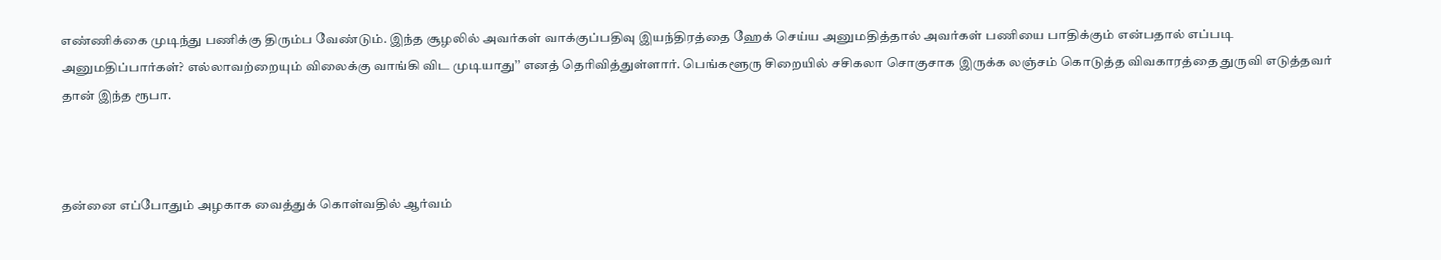எண்ணிக்கை முடிந்து பணிக்கு திரும்ப வேண்டும். இந்த சூழலில் அவர்கள் வாக்குப்பதிவு இயந்திரத்தை ஹேக் செய்ய அனுமதித்தால் அவர்கள் பணியை பாதிக்கும் என்பதால் எப்படி அனுமதிப்பார்கள்? எல்லாவற்றையும் விலைக்கு வாங்கி விட முடியாது’’ எனத் தெரிவித்துள்ளார். பெங்களூரு சிறையில் சசிகலா சொகுசாக இருக்க லஞ்சம் கொடுத்த விவகாரத்தை துருவி எடுத்தவர் தான் இந்த ரூபா.



தன்னை எப்போதும் அழகாக வைத்துக் கொள்வதில் ஆர்வம்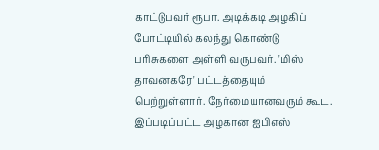காட்டுபவர் ரூபா. அடிக்கடி அழகிப் போட்டியில் கலந்து கொண்டு பரிசுகளை அள்ளி வருபவர். 'மிஸ் தாவனகரே' பட்டத்தையும் பெற்றுள்ளார். நேர்மையானவரும் கூட.  இப்படிப்பட்ட அழகான ஐபிஎஸ்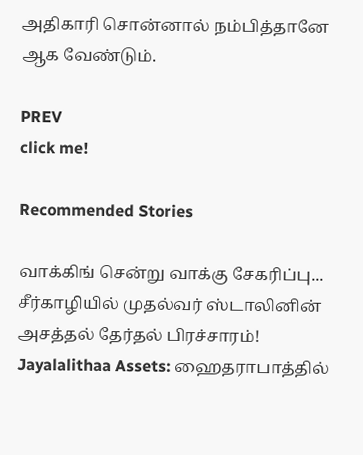அதிகாரி சொன்னால் நம்பித்தானே ஆக வேண்டும்.

PREV
click me!

Recommended Stories

வாக்கிங் சென்று வாக்கு சேகரிப்பு... சீர்காழியில் முதல்வர் ஸ்டாலினின் அசத்தல் தேர்தல் பிரச்சாரம்!
Jayalalithaa Assets: ஹைதராபாத்தில்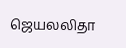ஜெயலலிதா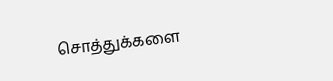சொத்துக்களை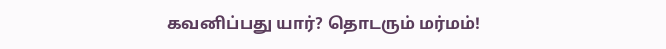கவனிப்பது யார்? தொடரும் மர்மம்!